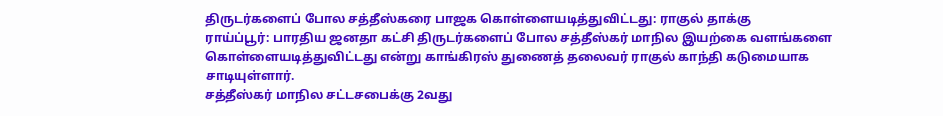திருடர்களைப் போல சத்தீஸ்கரை பாஜக கொள்ளையடித்துவிட்டது: ராகுல் தாக்கு
ராய்ப்பூர்: பாரதிய ஜனதா கட்சி திருடர்களைப் போல சத்தீஸ்கர் மாநில இயற்கை வளங்களை கொள்ளையடித்துவிட்டது என்று காங்கிரஸ் துணைத் தலைவர் ராகுல் காந்தி கடுமையாக சாடியுள்ளார்.
சத்தீஸ்கர் மாநில சட்டசபைக்கு 2வது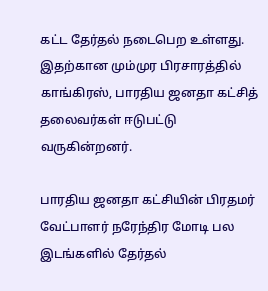கட்ட தேர்தல் நடைபெற உள்ளது. இதற்கான மும்முர பிரசாரத்தில் காங்கிரஸ், பாரதிய ஜனதா கட்சித் தலைவர்கள் ஈடுபட்டு வருகின்றனர்.

பாரதிய ஜனதா கட்சியின் பிரதமர் வேட்பாளர் நரேந்திர மோடி பல இடங்களில் தேர்தல்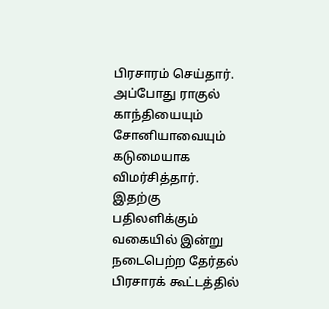பிரசாரம் செய்தார். அப்போது ராகுல் காந்தியையும் சோனியாவையும் கடுமையாக விமர்சித்தார்.
இதற்கு பதிலளிக்கும் வகையில் இன்று நடைபெற்ற தேர்தல் பிரசாரக் கூட்டத்தில்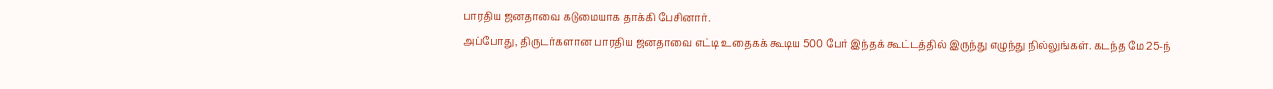பாரதிய ஜனதாவை கடுமையாக தாக்கி பேசினார்.
அப்போது, திருடர்களான பாரதிய ஜனதாவை எட்டி உதைகக் கூடிய 500 பேர் இந்தக் கூட்டத்தில் இருந்து எழுந்து நில்லுங்கள். கடந்த மே 25-ந்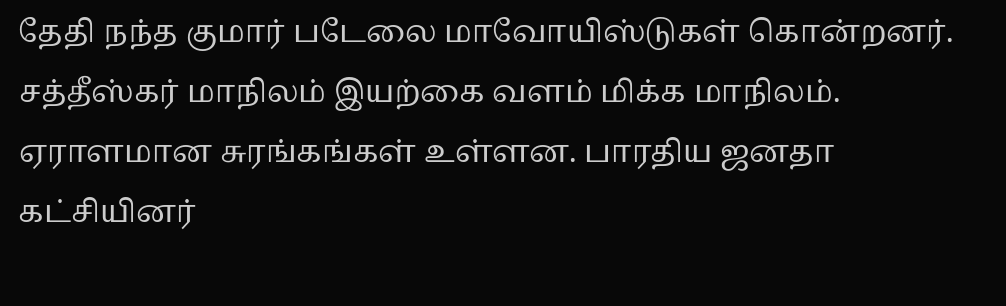தேதி நந்த குமார் படேலை மாவோயிஸ்டுகள் கொன்றனர்.
சத்தீஸ்கர் மாநிலம் இயற்கை வளம் மிக்க மாநிலம். ஏராளமான சுரங்கங்கள் உள்ளன. பாரதிய ஜனதா கட்சியினர்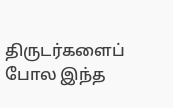திருடர்களைப் போல இந்த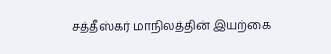சத்தீஸ்கர் மாநிலத்தின் இயற்கை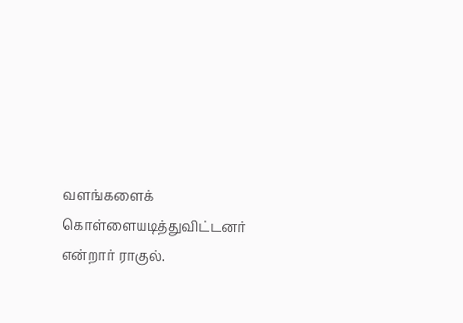வளங்களைக் கொள்ளையடித்துவிட்டனர் என்றார் ராகுல்.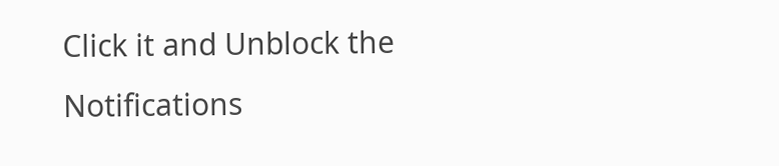Click it and Unblock the Notifications